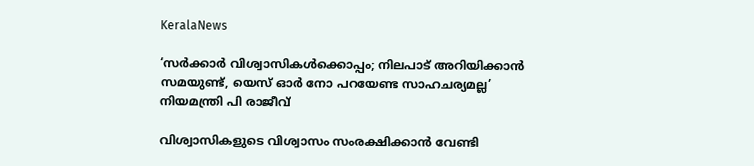KeralaNews

‘സര്‍ക്കാര്‍ വിശ്വാസികള്‍ക്കൊപ്പം; നിലപാട് അറിയിക്കാന്‍ സമയുണ്ട്, യെസ് ഓര്‍ നോ പറയേണ്ട സാഹചര്യമല്ല’ നിയമന്ത്രി പി രാജീവ്

വിശ്വാസികളുടെ വിശ്വാസം സംരക്ഷിക്കാന്‍ വേണ്ടി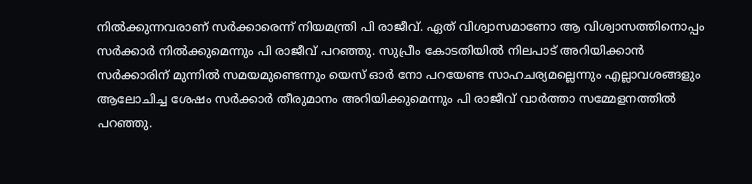നില്‍ക്കുന്നവരാണ് സര്‍ക്കാരെന്ന് നിയമന്ത്രി പി രാജീവ്. ഏത് വിശ്വാസമാണോ ആ വിശ്വാസത്തിനൊപ്പം സര്‍ക്കാര്‍ നില്‍ക്കുമെന്നും പി രാജീവ് പറഞ്ഞു. സുപ്രീം കോടതിയില്‍ നിലപാട് അറിയിക്കാന്‍ സര്‍ക്കാരിന് മുന്നില്‍ സമയമുണ്ടെന്നും യെസ് ഓര്‍ നോ പറയേണ്ട സാഹചര്യമല്ലെന്നും എല്ലാവശങ്ങളും ആലോചിച്ച ശേഷം സര്‍ക്കാര്‍ തീരുമാനം അറിയിക്കുമെന്നും പി രാജീവ് വാര്‍ത്താ സമ്മേളനത്തില്‍ പറഞ്ഞു.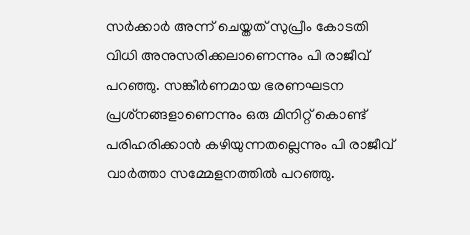സര്‍ക്കാര്‍ അന്ന് ചെയ്തത് സുപ്രീം കോടതി വിധി അനുസരിക്കലാണെന്നും പി രാജീവ് പറഞ്ഞു. സങ്കീര്‍ണമായ ഭരണഘടന പ്രശ്‌നങ്ങളാണെന്നും ഒരു മിനിറ്റ് കൊണ്ട് പരിഹരിക്കാന്‍ കഴിയുന്നതല്ലെന്നും പി രാജീവ് വാര്‍ത്താ സമ്മേളനത്തില്‍ പറഞ്ഞു.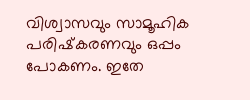വിശ്വാസവും സാമൂഹിക പരിഷ്‌കരണവും ഒപ്പം പോകണം. ഇതേ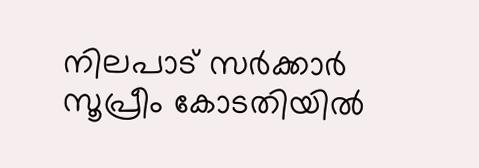നിലപാട് സര്‍ക്കാര്‍ സൂപ്രീം കോടതിയില്‍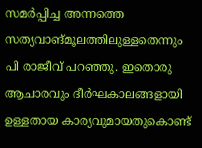സമര്‍പ്പിച്ച അന്നത്തെ സത്യവാങ്മൂലത്തിലുള്ളതെന്നും പി രാജീവ് പറഞ്ഞു. ഇതൊരു ആചാരവും ദീര്‍ഘകാലങ്ങളായി ഉള്ളതായ കാര്യവുമായതുകൊണ്ട്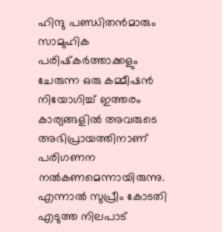ഹിന്ദു പണ്ഡിതന്‍മാരും സാമുഹിക പരിഷ്‌കര്‍ത്താക്കളും ചേരുന്ന ഒരു കമ്മീഷന്‍ നിയോഗിച്ച് ഇത്തരം കാര്യങ്ങളില്‍ അവരുടെ അഭിപ്രായത്തിനാണ് പരിഗണന നല്‍കണമെന്നായിരുന്നു. എന്നാല്‍ സുപ്രീം കോടതി എടുത്ത നിലപാട്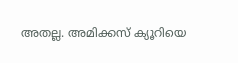അതല്ല. അമിക്കസ് ക്യൂറിയെ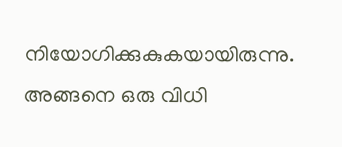നിയോഗിക്കുകുകയായിരുന്നു. അങ്ങനെ ഒരു വിധി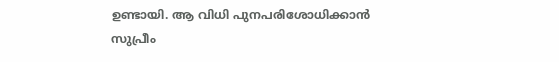ഉണ്ടായി. ആ വിധി പുനപരിശോധിക്കാന്‍ സുപ്രീം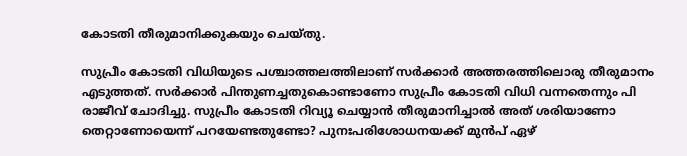കോടതി തീരുമാനിക്കുകയും ചെയ്തു.

സുപ്രീം കോടതി വിധിയുടെ പശ്ചാത്തലത്തിലാണ് സര്‍ക്കാര്‍ അത്തരത്തിലൊരു തീരുമാനം എടുത്തത്. സര്‍ക്കാര്‍ പിന്തുണച്ചതുകൊണ്ടാണോ സുപ്രീം കോടതി വിധി വന്നതെന്നും പി രാജീവ് ചോദിച്ചു. സുപ്രീം കോടതി റിവ്യൂ ചെയ്യാന്‍ തീരുമാനിച്ചാല്‍ അത് ശരിയാണോ തെറ്റാണോയെന്ന് പറയേണ്ടതുണ്ടോ? പുനഃപരിശോധനയക്ക് മുന്‍പ് ഏഴ്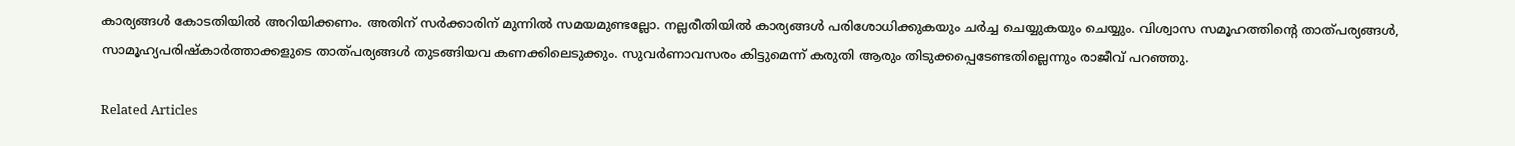കാര്യങ്ങള്‍ കോടതിയില്‍ അറിയിക്കണം. അതിന് സര്‍ക്കാരിന് മുന്നില്‍ സമയമുണ്ടല്ലോ. നല്ലരീതിയില്‍ കാര്യങ്ങള്‍ പരിശോധിക്കുകയും ചര്‍ച്ച ചെയ്യുകയും ചെയ്യും. വിശ്വാസ സമൂഹത്തിന്റെ താത്പര്യങ്ങള്‍, സാമൂഹ്യപരിഷ്‌കാര്‍ത്താക്കളുടെ താത്പര്യങ്ങള്‍ തുടങ്ങിയവ കണക്കിലെടുക്കും. സുവര്‍ണാവസരം കിട്ടുമെന്ന് കരുതി ആരും തിടുക്കപ്പെടേണ്ടതില്ലെന്നും രാജീവ് പറഞ്ഞു.

Related Articles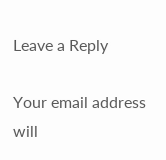Leave a Reply

Your email address will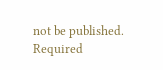not be published. Required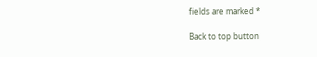fields are marked *

Back to top button